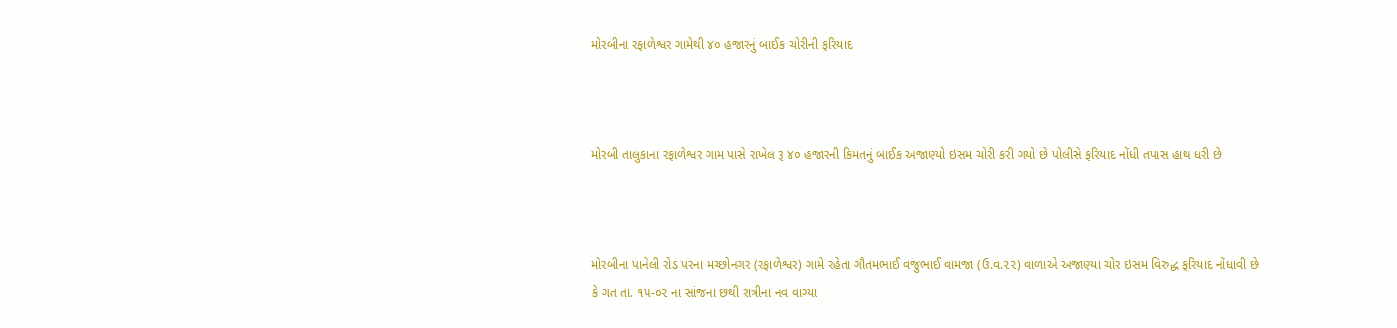મોરબીના રફાળેશ્વર ગામેથી ૪૦ હજારનું બાઈક ચોરીની ફરિયાદ



મોરબી તાલુકાના રફાળેશ્વર ગામ પાસે રાખેલ રૂ ૪૦ હજારની કિમતનું બાઈક અજાણ્યો ઇસમ ચોરી કરી ગયો છે પોલીસે ફરિયાદ નોંધી તપાસ હાથ ધરી છે



મોરબીના પાનેલી રોડ પરના મચ્છોનગર (રફાળેશ્વર) ગામે રહેતા ગૌતમભાઈ વજુભાઈ વામજા (ઉ.વ.૨૨) વાળાએ અજાણ્યા ચોર ઇસમ વિરુદ્ધ ફરિયાદ નોંધાવી છે કે ગત તા. ૧૫-૦૨ ના સાંજના છથી રાત્રીના નવ વાગ્યા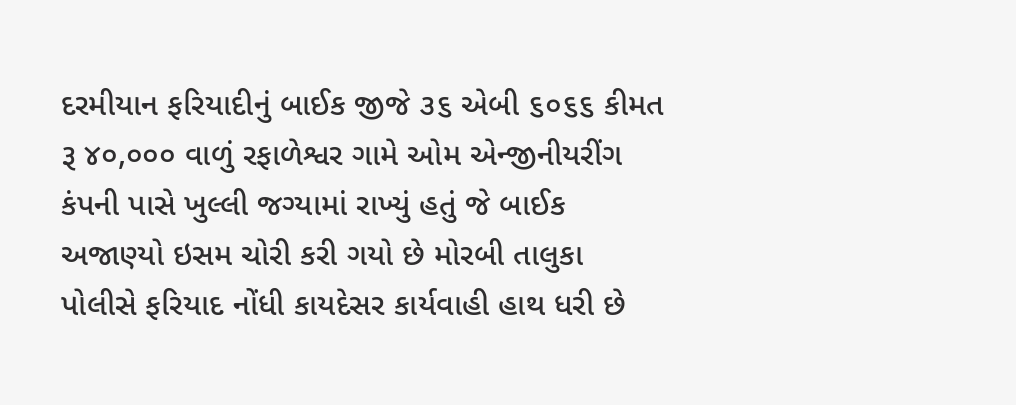દરમીયાન ફરિયાદીનું બાઈક જીજે ૩૬ એબી ૬૦૬૬ કીમત રૂ ૪૦,૦૦૦ વાળું રફાળેશ્વર ગામે ઓમ એન્જીનીયરીંગ કંપની પાસે ખુલ્લી જગ્યામાં રાખ્યું હતું જે બાઈક અજાણ્યો ઇસમ ચોરી કરી ગયો છે મોરબી તાલુકા પોલીસે ફરિયાદ નોંધી કાયદેસર કાર્યવાહી હાથ ધરી છે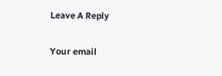Leave A Reply

Your email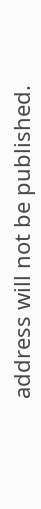address will not be published.